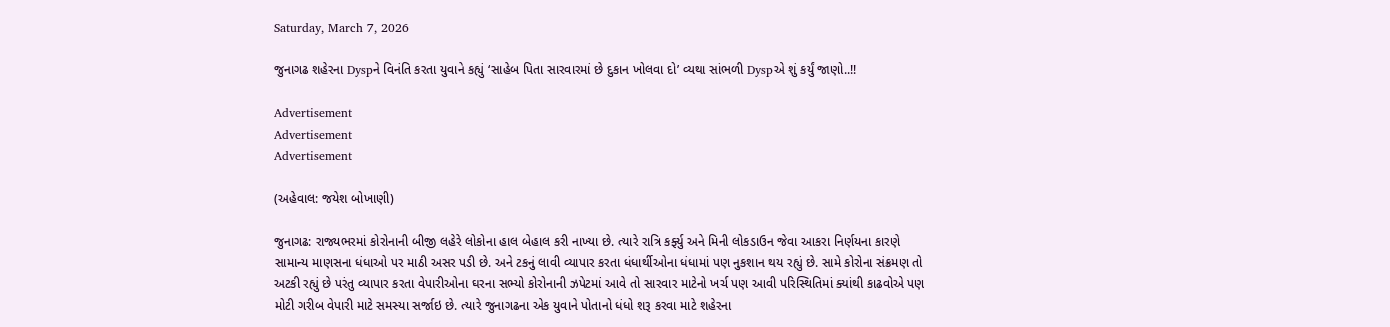Saturday, March 7, 2026

જુનાગઢ શહેરના Dyspને વિનંતિ કરતા યુવાને કહ્યું ‘સાહેબ પિતા સારવારમાં છે દુકાન ખોલવા દો’ વ્યથા સાંભળી Dyspએ શું કર્યું જાણો..!!

Advertisement
Advertisement
Advertisement

(અહેવાલ: જયેશ બોખાણી)

જુનાગઢ: રાજ્યભરમાં કોરોનાની બીજી લહેરે લોકોના હાલ બેહાલ કરી નાખ્યા છે. ત્યારે રાત્રિ કર્ફ્યુ અને મિની લોકડાઉન જેવા આકરા નિર્ણયના કારણે સામાન્ય માણસના ધંધાઓ પર માઠી અસર પડી છે. અને ટકનું લાવી વ્યાપાર કરતા ધંધાર્થીઓના ધંધામાં પણ નુકશાન થય રહ્યું છે. સામે કોરોના સંક્રમણ તો અટકી રહ્યું છે પરંતુ વ્યાપાર કરતા વેપારીઓના ઘરના સભ્યો કોરોનાની ઝપેટમાં આવે તો સારવાર માટેનો ખર્ચ પણ આવી પરિસ્થિતિમાં ક્યાંથી કાઢવોએ પણ મોટી ગરીબ વેપારી માટે સમસ્યા સર્જાઇ છે. ત્યારે જુનાગઢના એક યુવાને પોતાનો ધંધો શરૂ કરવા માટે શહેરના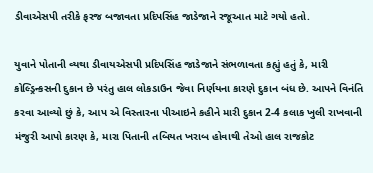ડીવાએસપી તરીકે ફરજ બજાવતા પ્રદિપસિંહ જાડેજાને રજૂઆત માટે ગયો હતો.

યુવાને પોતાની વ્યથા ડીવાયએસપી પ્રદિપસિંહ જાડેજાને સંભળાવતા કહ્યું હતું કે, મારી કોલ્ડ્રિન્કસની દુકાન છે પરંતુ હાલ લોકડાઉન જેવા નિર્ણયના કારણે દુકાન બંધ છે. આપને વિનંતિ કરવા આવ્યો છું કે, આપ એ વિસ્તારના પીઆઇને કહીને મારી દુકાન 2-4 કલાક ખુલી રાખવાની મંજુરી આપો કારણ કે, મારા પિતાની તબિયત ખરાબ હોવાથી તેઓ હાલ રાજકોટ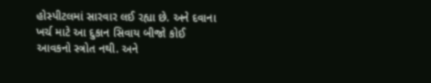હોસ્પીટલમાં સારવાર લઈ રહ્યા છે. અને દવાના ખર્ચ માટે આ દુકાન સિવાય બીજો કોઈ આવકનો સ્ત્રોત નથી. અને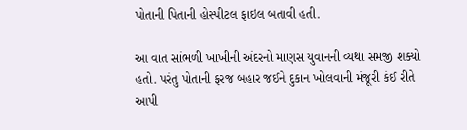પોતાની પિતાની હોસ્પીટલ ફાઇલ બતાવી હતી.

આ વાત સાંભળી ખાખીની અંદરનો માણસ યુવાનની વ્યથા સમજી શક્યો હતો. પરંતુ પોતાની ફરજ બહાર જઈને દુકાન ખોલવાની મંજૂરી કંઈ રીતે આપી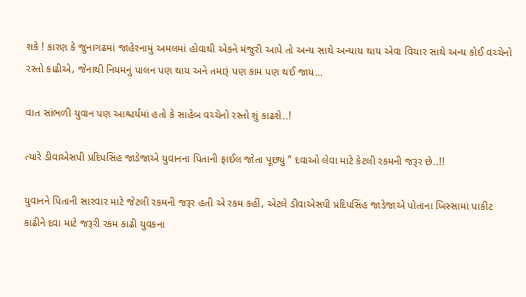શકે ! કારણ કે જુનાગઢમાં જાહેરનામું અમલમાં હોવાથી એકને મંજુરી આપે તો અન્ય સાથે અન્યાય થાય એવા વિચાર સાથે અન્ય કોઈ વચ્ચેનો રસ્તો કાઢીએ, જેનાથી નિયમનું પાલન પણ થાય અને તમારૂં પણ કામ પણ થઈ જાય…

વાત સાંભળી યુવાન પણ આશ્ચર્યમાં હતો કે સાહેબ વચ્ચેનો રસ્તો શું કાઢશે..!

ત્યારે ડીવાએસપી પ્રદિપસિંહ જાડેજાએ યુવાનના પિતાની ફાઈલ જોતા પૂછ્યું ” દવાઓ લેવા માટે કેટલી રકમની જરૂર છે..!!

યુવાનને પિતાની સારવાર માટે જેટલી રકમની જરૂર હતી એ રકમ કહીં, એટલે ડીવાએસપી પ્રદિપસિંહ જાડેજાએ પોતાના ખિસ્સામાં પાકીટ કાઢીને દવા માટે જરૂરી રકમ કાઢી યુવકના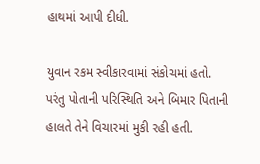હાથમાં આપી દીધી.

યુવાન રકમ સ્વીકારવામાં સંકોચમાં હતો. પરંતુ પોતાની પરિસ્થિતિ અને બિમાર પિતાની હાલતે તેને વિચારમાં મુકી રહી હતી.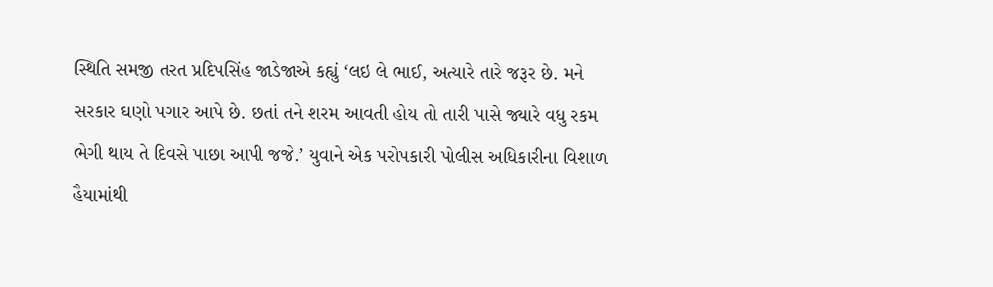સ્થિતિ સમજી તરત પ્રદિપસિંહ જાડેજાએ કહ્યું ‘લઇ લે ભાઈ, અત્યારે તારે જરૂર છે. મને સરકાર ઘણો પગાર આપે છે. છતાં તને શરમ આવતી હોય તો તારી પાસે જ્યારે વધુ રકમ ભેગી થાય તે દિવસે પાછા આપી જજે.’ યુવાને એક પરોપકારી પોલીસ અધિકારીના વિશાળ હૈયામાંથી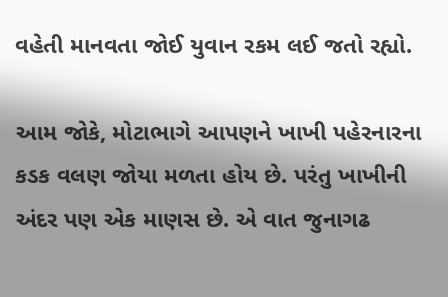વહેતી માનવતા જોઈ યુવાન રકમ લઈ જતો રહ્યો.

આમ જોકે, મોટાભાગે આપણને ખાખી પહેરનારના કડક વલણ જોયા મળતા હોય છે. પરંતુ ખાખીની અંદર પણ એક માણસ છે. એ વાત જુનાગઢ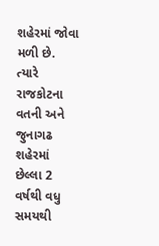શહેરમાં જોવા મળી છે. ત્યારે રાજકોટના વતની અને જુનાગઢ શહેરમાં છેલ્લા 2 વર્ષથી વધુ સમયથી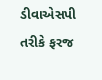ડીવાએસપી તરીકે ફરજ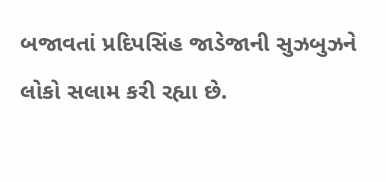બજાવતાં પ્રદિપસિંહ જાડેજાની સુઝબુઝને લોકો સલામ કરી રહ્યા છે.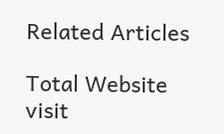Related Articles

Total Website visit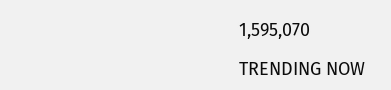1,595,070

TRENDING NOW